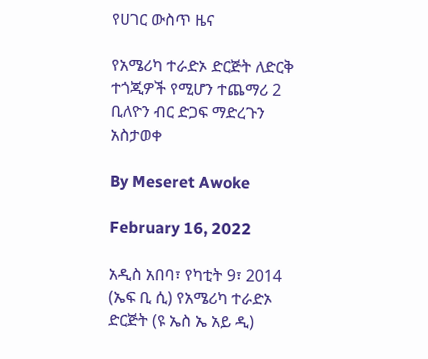የሀገር ውስጥ ዜና

የአሜሪካ ተራድኦ ድርጅት ለድርቅ ተጎጂዎች የሚሆን ተጨማሪ 2 ቢለዮን ብር ድጋፍ ማድረጉን አስታወቀ

By Meseret Awoke

February 16, 2022

አዲስ አበባ፣ የካቲት 9፣ 2014 (ኤፍ ቢ ሲ) የአሜሪካ ተራድኦ ድርጅት (ዩ ኤስ ኤ አይ ዲ)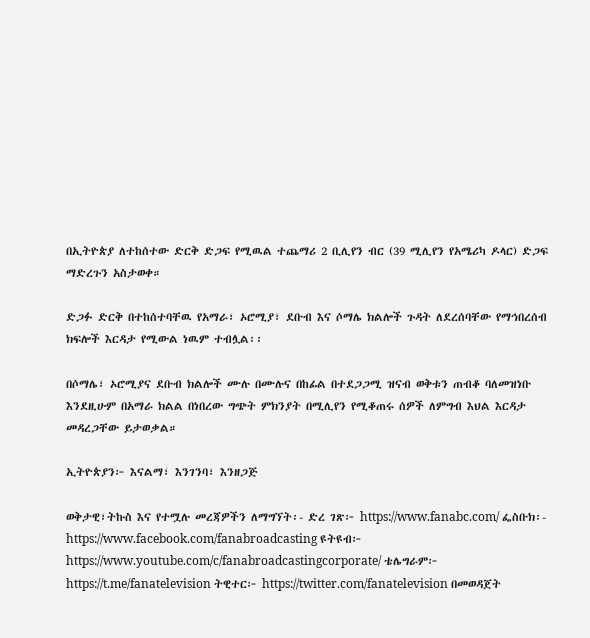በኢትዮጵያ ለተከሰተው ድርቅ ድጋፍ የሚዉል ተጨማሪ 2 ቢሊየን ብር (39 ሚሊየን የአሜሪካ ዶላር) ድጋፍ ማድረጉን አስታወቀ።

ድጋፉ ድርቅ በተከሰተባቸዉ የአማራ፣ ኦሮሚያ፣ ደቡብ እና ሶማሌ ክልሎች ጉዳት ለደረሰባቸው የማኅበረሰብ ክፍሎች እርዳታ የሚውል ነዉም ተብሏል፡፡

በሶማሌ፣ ኦሮሚያና ደቡብ ክልሎች ሙሉ በሙሉና በከፊል በተደጋጋሚ ዝናብ ወቅቱን ጠብቆ ባለመዝነቡ እንደዚሁም በአማራ ክልል በነበረው ግጭት ምክንያት በሚሊየን የሚቆጠሩ ሰዎች ለምግብ እህል እርዳታ መዳረጋቸው ይታወቃል።

ኢትዮጵያን፦ እናልማ፣ እንገንባ፣ እንዘጋጅ

ወቅታዊ፣ትኩስ እና የተሟሉ መረጃዎችን ለማግኘት፡- ድረ ገጽ፦ https://www.fanabc.com/ ፌስቡክ፡- https://www.facebook.com/fanabroadcasting ዩትዩብ፦ https://www.youtube.com/c/fanabroadcastingcorporate/ ቴሌግራም፦ https://t.me/fanatelevision ትዊተር፦ https://twitter.com/fanatelevision በመወዳጀት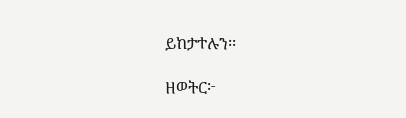ይከታተሉን፡፡

ዘወትር፦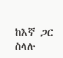ከእኛ ጋር ስላሉ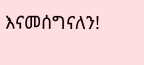እናመሰግናለን!